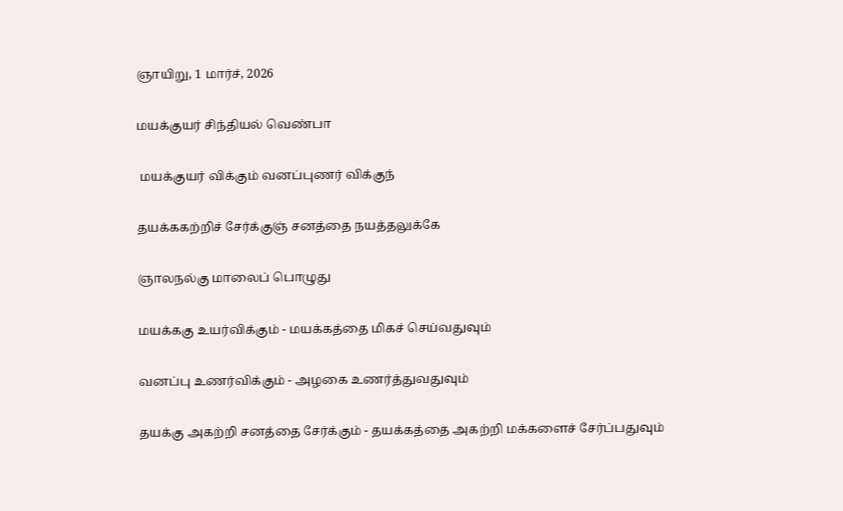ஞாயிறு, 1 மார்ச், 2026

மயக்குயர் சிந்தியல் வெண்பா

 மயக்குயர் விக்கும் வனப்புணர் விக்குந்

தயக்ககற்றிச் சேர்க்குஞ் சனத்தை நயத்தலுக்கே

ஞாலநல்கு மாலைப் பொழுது

மயக்ககு உயர்விக்கும் - மயக்கத்தை மிகச் செய்வதுவும்

வனப்பு உணர்விக்கும் - அழகை உணர்த்துவதுவும்

தயக்கு அகற்றி சனத்தை சேர்க்கும் - தயக்கத்தை அகற்றி மக்களைச் சேர்ப்பதுவும்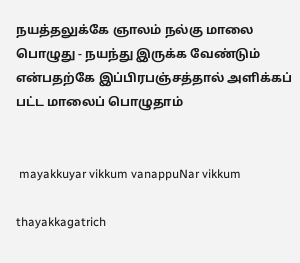நயத்தலுக்கே ஞாலம் நல்கு மாலை பொழுது - நயந்து இருக்க வேண்டும் என்பதற்கே இப்பிரபஞ்சத்தால் அளிக்கப் பட்ட மாலைப் பொழுதாம்


 mayakkuyar vikkum vanappuNar vikkum

thayakkagatrich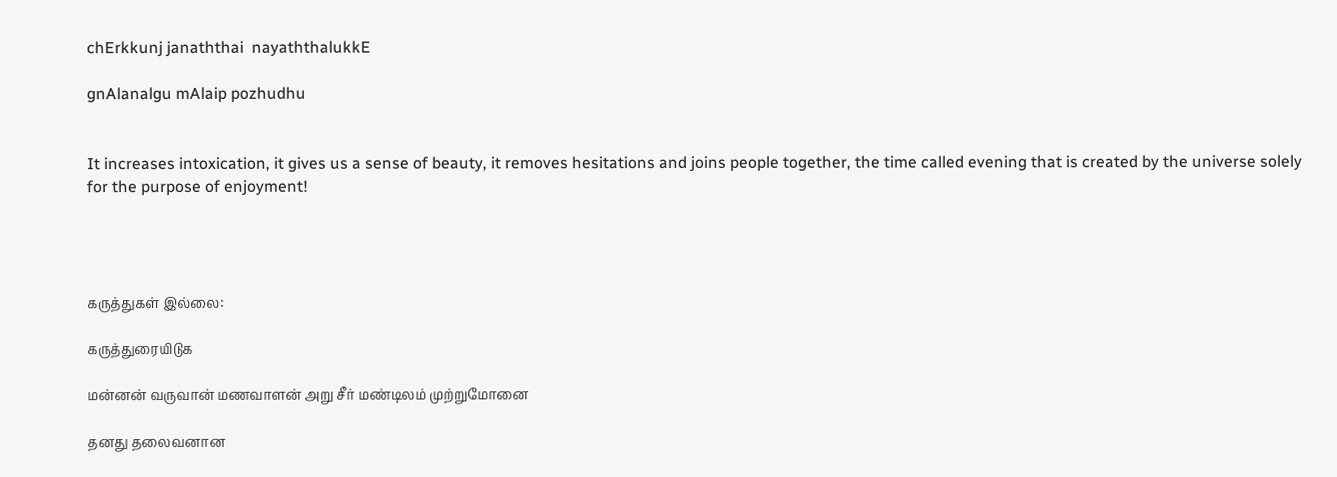chErkkunj janaththai  nayaththalukkE

gnAlanalgu mAlaip pozhudhu


It increases intoxication, it gives us a sense of beauty, it removes hesitations and joins people together, the time called evening that is created by the universe solely for the purpose of enjoyment!




கருத்துகள் இல்லை:

கருத்துரையிடுக

மன்னன் வருவான் மணவாளன் அறு சீர் மண்டிலம் முற்றுமோனை

தனது தலைவனான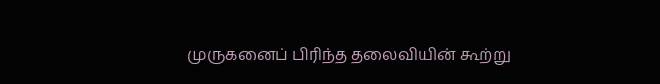முருகனைப் பிரிந்த தலைவியின் கூற்று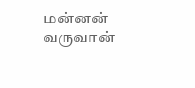மன்னன் வருவான்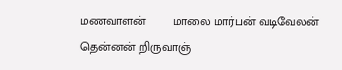மணவாளன்        மாலை மார்பன் வடிவேலன்  தென்னன் றிருவாஞ்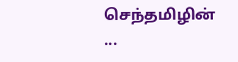செந்தமிழின்         ...